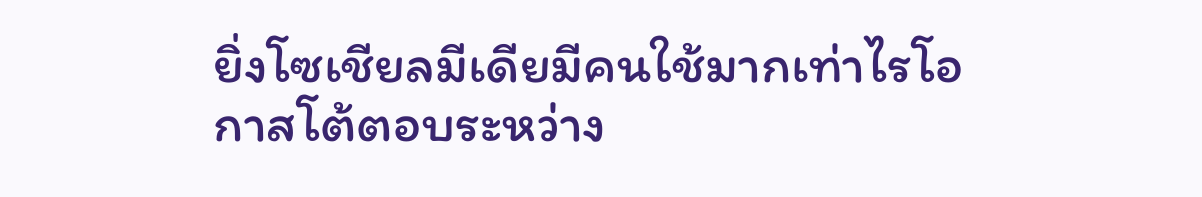ยิ่งโซเชียลมีเดียมีคนใช้มากเท่าไรโอกาสโต้ตอบระหว่าง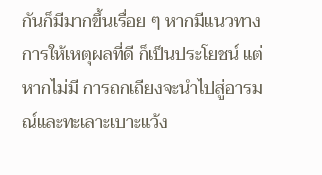กันก็มีมากขึ้นเรื่อย ๆ หากมีแนวทางการให้เหตุผลที่ดี ก็เป็นประโยชน์ แต่หากไม่มี การถกเถียงจะนำไปสู่อารมณ์และทะเลาะเบาะแว้ง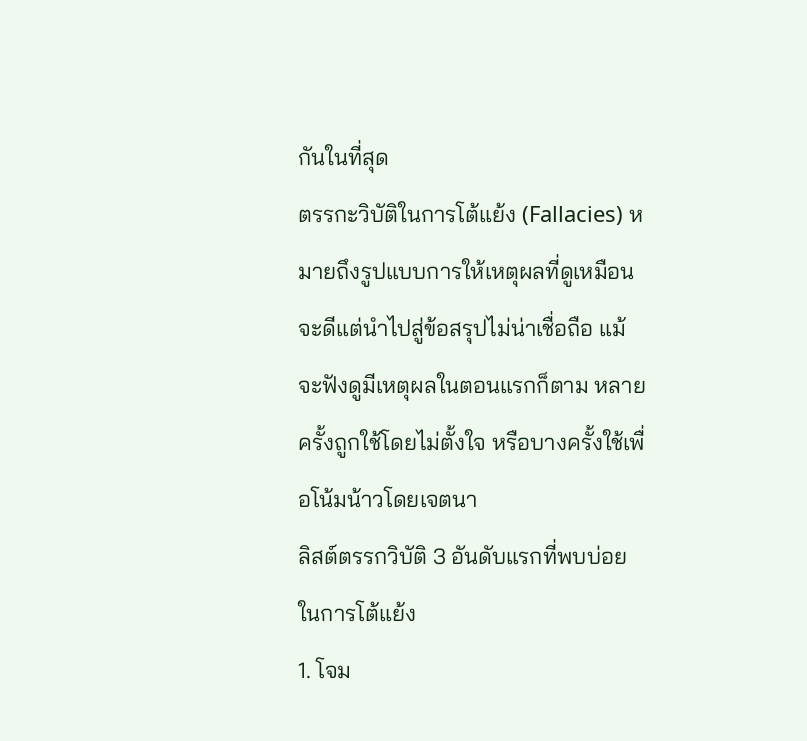กันในที่สุด
ตรรกะวิบัติในการโต้แย้ง (Fallacies) หมายถึงรูปแบบการให้เหตุผลที่ดูเหมือนจะดีแต่นำไปสู่ข้อสรุปไม่น่าเชื่อถือ แม้จะฟังดูมีเหตุผลในตอนแรกก็ตาม หลายครั้งถูกใช้โดยไม่ตั้งใจ หรือบางครั้งใช้เพื่อโน้มน้าวโดยเจตนา
ลิสต์ตรรกวิบัติ 3 อันดับแรกที่พบบ่อยในการโต้แย้ง
1. โจม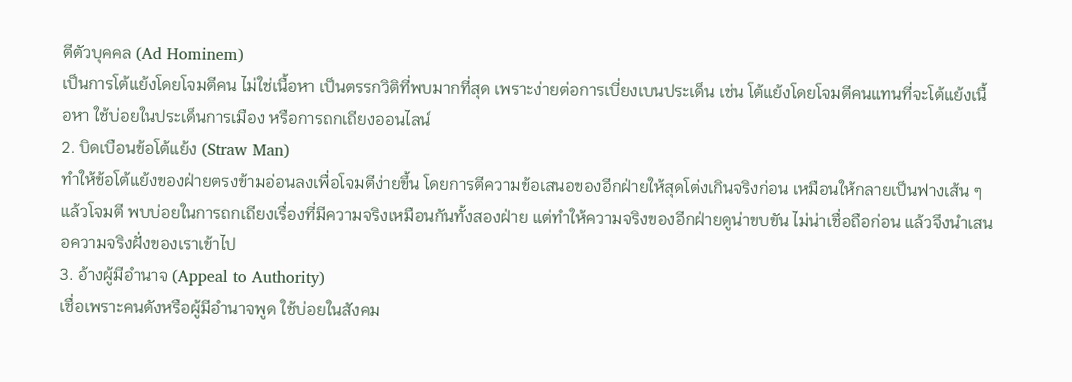ตีตัวบุคคล (Ad Hominem)
เป็นการโต้แย้งโดยโจมตีคน ไม่ใช่เนื้อหา เป็นตรรกวิติที่พบมากที่สุด เพราะง่ายต่อการเบี่ยงเบนประเด็น เช่น โต้แย้งโดยโจมตีคนแทนที่จะโต้แย้งเนื้อหา ใช้บ่อยในประเด็นการเมือง หรือการถกเถียงออนไลน์
2. บิดเบือนข้อโต้แย้ง (Straw Man)
ทำให้ข้อโต้แย้งของฝ่ายตรงข้ามอ่อนลงเพื่อโจมตีง่ายขึ้น โดยการตีความข้อเสนอของอีกฝ่ายให้สุดโต่งเกินจริงก่อน เหมือนให้กลายเป็นฟางเส้น ๆ แล้วโจมตี พบบ่อยในการถกเถียงเรื่องที่มีความจริงเหมือนกันทั้งสองฝ่าย แต่ทำให้ความจริงของอีกฝ่ายดูน่าขบขัน ไม่น่าเชื่อถือก่อน แล้วจึงนำเสนอความจริงฝั่งของเราเข้าไป
3. อ้างผู้มีอำนาจ (Appeal to Authority)
เชื่อเพราะคนดังหรือผู้มีอำนาจพูด ใช้บ่อยในสังคม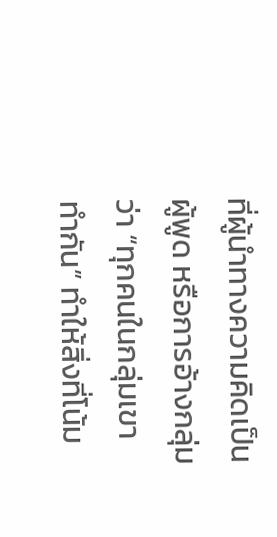ที่ผู้นำทางความคิดเป็นผู้พูด หรือการอ้างกลุ่มว่า “ทุกคนในกลุ่มเขาทำกัน” ทำให้สิ่งที่โน้ม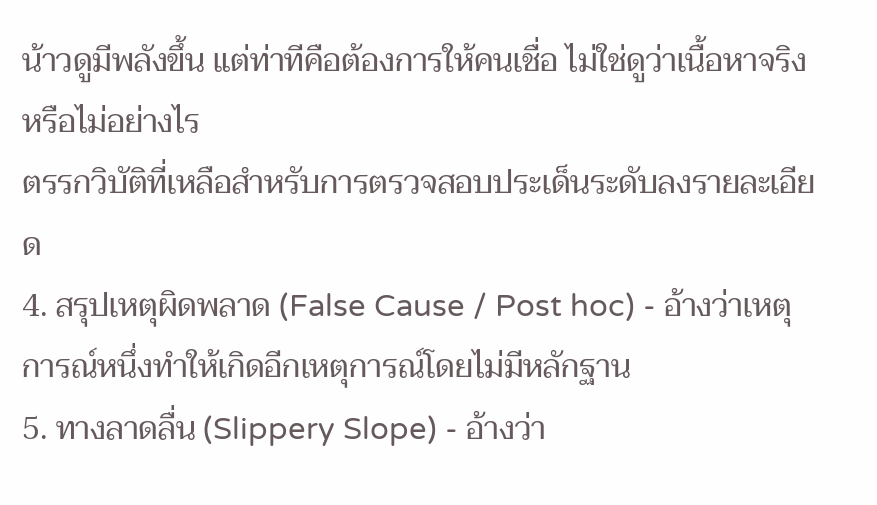น้าวดูมีพลังขึ้น แต่ท่าทีคือต้องการให้คนเชื่อ ไม่ใช่ดูว่าเนื้อหาจริงหรือไม่อย่างไร
ตรรกวิบัติที่เหลือสำหรับการตรวจสอบประเด็นระดับลงรายละเอียด
4. สรุปเหตุผิดพลาด (False Cause / Post hoc) - อ้างว่าเหตุการณ์หนึ่งทำให้เกิดอีกเหตุการณ์โดยไม่มีหลักฐาน
5. ทางลาดลื่น (Slippery Slope) - อ้างว่า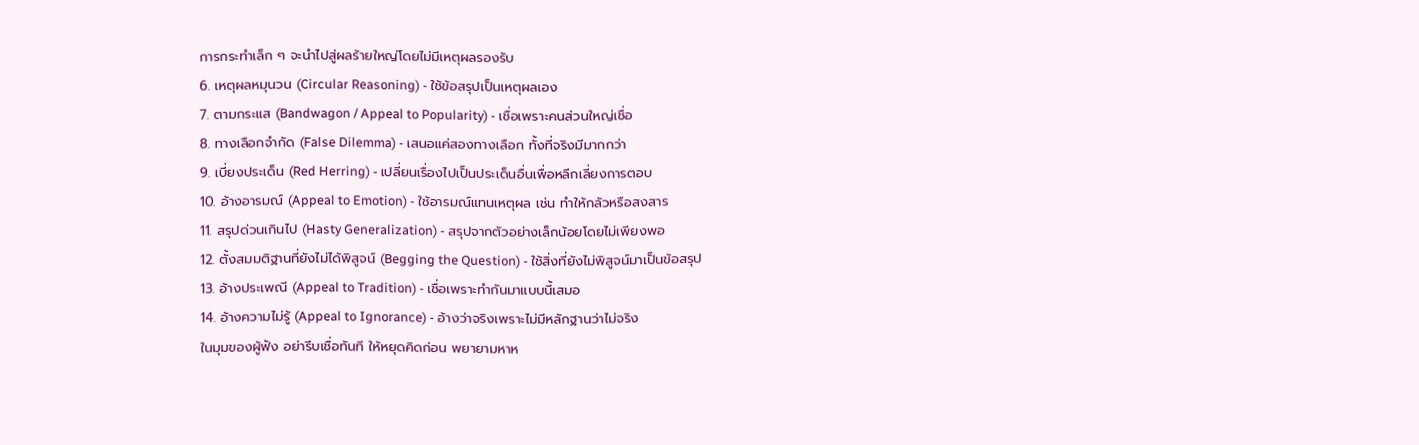การกระทำเล็ก ๆ จะนำไปสู่ผลร้ายใหญ่โดยไม่มีเหตุผลรองรับ
6. เหตุผลหมุนวน (Circular Reasoning) - ใช้ข้อสรุปเป็นเหตุผลเอง
7. ตามกระแส (Bandwagon / Appeal to Popularity) - เชื่อเพราะคนส่วนใหญ่เชื่อ
8. ทางเลือกจำกัด (False Dilemma) - เสนอแค่สองทางเลือก ทั้งที่จริงมีมากกว่า
9. เบี่ยงประเด็น (Red Herring) - เปลี่ยนเรื่องไปเป็นประเด็นอื่นเพื่อหลีกเลี่ยงการตอบ
10. อ้างอารมณ์ (Appeal to Emotion) - ใช้อารมณ์แทนเหตุผล เช่น ทำให้กลัวหรือสงสาร
11. สรุปด่วนเกินไป (Hasty Generalization) - สรุปจากตัวอย่างเล็กน้อยโดยไม่เพียงพอ
12. ตั้งสมมติฐานที่ยังไม่ได้พิสูจน์ (Begging the Question) - ใช้สิ่งที่ยังไม่พิสูจน์มาเป็นข้อสรุป
13. อ้างประเพณี (Appeal to Tradition) - เชื่อเพราะทำกันมาแบบนี้เสมอ
14. อ้างความไม่รู้ (Appeal to Ignorance) - อ้างว่าจริงเพราะไม่มีหลักฐานว่าไม่จริง
ในมุมของผู้ฟัง อย่ารีบเชื่อทันที ให้หยุดคิดก่อน พยายามหาห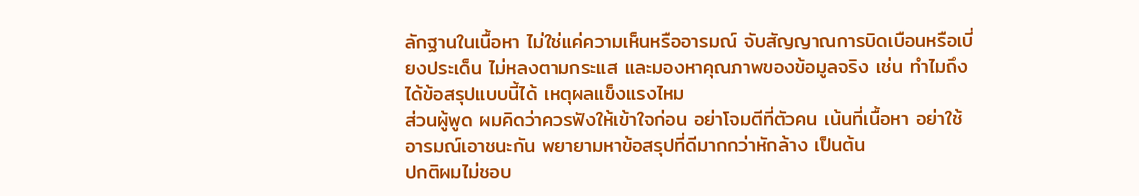ลักฐานในเนื้อหา ไม่ใช่แค่ความเห็นหรืออารมณ์ จับสัญญาณการบิดเบือนหรือเบี่ยงประเด็น ไม่หลงตามกระแส และมองหาคุณภาพของข้อมูลจริง เช่น ทำไมถึงได้ข้อสรุปแบบนี้ได้ เหตุผลแข็งแรงไหม
ส่วนผู้พูด ผมคิดว่าควรฟังให้เข้าใจก่อน อย่าโจมตีที่ตัวคน เน้นที่เนื้อหา อย่าใช้อารมณ์เอาชนะกัน พยายามหาข้อสรุปที่ดีมากกว่าหักล้าง เป็นต้น
ปกติผมไม่ชอบ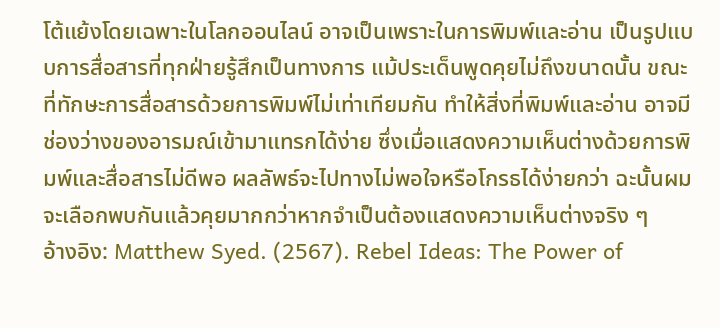โต้แย้งโดยเฉพาะในโลกออนไลน์ อาจเป็นเพราะในการพิมพ์และอ่าน เป็นรูปแบบการสื่อสารที่ทุกฝ่ายรู้สึกเป็นทางการ แม้ประเด็นพูดคุยไม่ถึงขนาดนั้น ขณะที่ทักษะการสื่อสารด้วยการพิมพ์ไม่เท่าเทียมกัน ทำให้สิ่งที่พิมพ์และอ่าน อาจมีช่องว่างของอารมณ์เข้ามาแทรกได้ง่าย ซึ่งเมื่อแสดงความเห็นต่างด้วยการพิมพ์และสื่อสารไม่ดีพอ ผลลัพธ์จะไปทางไม่พอใจหรือโกรธได้ง่ายกว่า ฉะนั้นผมจะเลือกพบกันแล้วคุยมากกว่าหากจำเป็นต้องแสดงความเห็นต่างจริง ๆ
อ้างอิง: Matthew Syed. (2567). Rebel Ideas: The Power of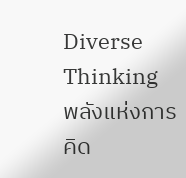Diverse Thinking พลังแห่งการคิด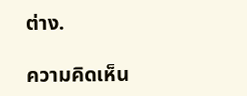ต่าง.

ความคิดเห็น